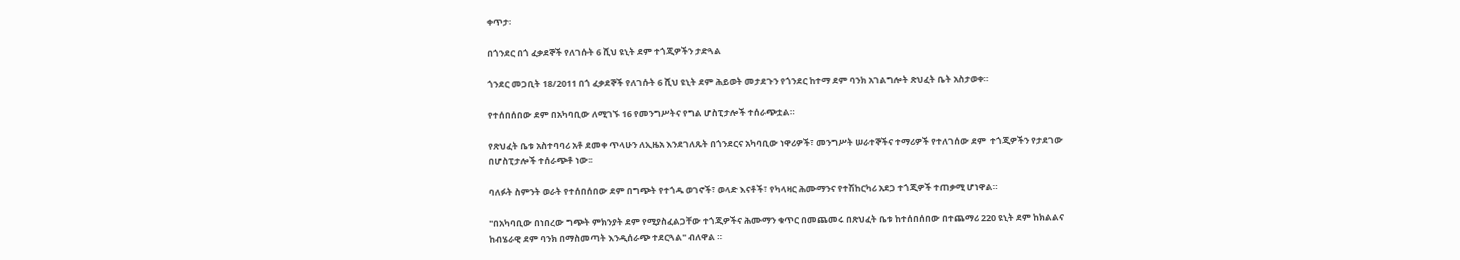ቀጥታ፡

በጎንደር በጎ ፈቃደኞች የለገሱት 6 ሺህ ዩኒት ደም ተጎጂዎችን ታድጓል

ጎንደር መጋቢት 18/2011 በጎ ፈቃደኞች የለገሱት 6 ሺህ ዩኒት ደም ሕይወት መታደጉን የጎንደር ከተማ ደም ባንክ አገልግሎት ጽህፈት ቤት አስታወቀ።

የተሰበሰበው ደም በአካባቢው ለሚገኙ 16 የመንግሥትና የግል ሆስፒታሎች ተሰራጭቷል።

የጽህፈት ቤቱ አስተባባሪ አቶ ደመቀ ጥላሁን ለኢዜአ እንደገለጹት በጎንደርና አካባቢው ነዋሪዎች፣ መንግሥት ሠራተኞችና ተማሪዎች የተለገሰው ደም  ተጎጂዎችን የታደገው በሆስፒታሎች ተሰራጭቶ ነው፡፡

ባለፉት ስምንት ወራት የተሰበሰበው ደም በግጭት የተጎዱ ወገኖች፣ ወላድ እናቶች፣ የካላዛር ሕሙማንና የተሽከርካሪ አደጋ ተጎጂዎች ተጠቃሚ ሆነዋል።

"በአካባቢው በነበረው ግጭት ምክንያት ደም የሚያስፈልጋቸው ተጎጂዎችና ሕሙማን ቁጥር በመጨመሩ በጽህፈት ቤቱ ከተሰበሰበው በተጨማሪ 220 ዩኒት ደም ከክልልና ከብሄራዊ ደም ባንክ በማስመጣት እንዲሰራጭ ተደርጓል" ብለዋል ።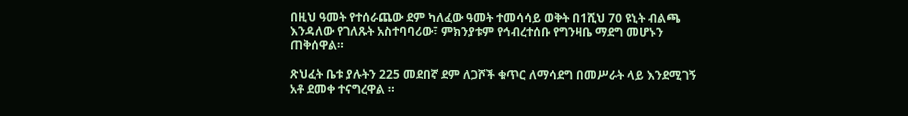በዚህ ዓመት የተሰራጨው ደም ካለፈው ዓመት ተመሳሳይ ወቅት በ1ሺህ 70 ዩኒት ብልጫ እንዳለው የገለጹት አስተባባሪው፣ ምክንያቱም የኅብረተሰቡ የግንዛቤ ማደግ መሆኑን ጠቅሰዋል።

ጽህፈት ቤቱ ያሉትን 225 መደበኛ ደም ለጋሾች ቁጥር ለማሳደግ በመሥራት ላይ እንደሚገኝ  አቶ ደመቀ ተናግረዋል ።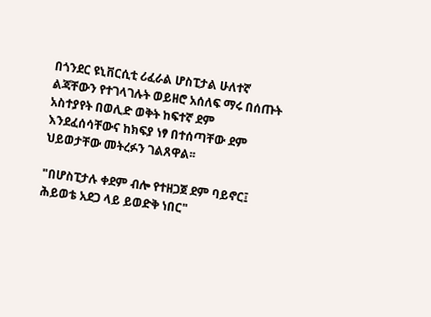በጎንደር ዩኒቨርሲቲ ሪፈራል ሆስፒታል ሁለተኛ ልጃቸውን የተገላገሉት ወይዘሮ አሰለፍ ማሩ በሰጡት አስተያየት በወሊድ ወቅት ከፍተኛ ደም እንደፈሰሳቸውና ከክፍያ ነፃ በተሰጣቸው ደም ህይወታቸው መትረፉን ገልጸዋል፡፡

"በሆስፒታሉ ቀደም ብሎ የተዘጋጀ ደም ባይኖር፤ ሕይወቴ አደጋ ላይ ይወድቅ ነበር"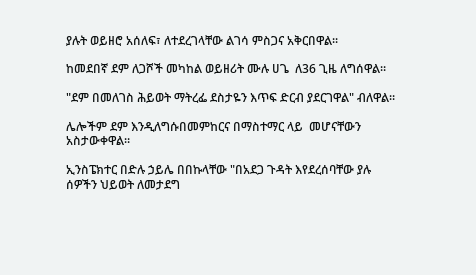ያሉት ወይዘሮ አሰለፍ፣ ለተደረገላቸው ልገሳ ምስጋና አቅርበዋል፡፡

ከመደበኛ ደም ለጋሾች መካከል ወይዘሪት ሙሉ ሀጌ  ለ36 ጊዜ ለግሰዋል።

"ደም በመለገስ ሕይወት ማትረፌ ደስታዬን እጥፍ ድርብ ያደርገዋል" ብለዋል።

ሌሎችም ደም እንዲለግሱበመምከርና በማስተማር ላይ  መሆናቸውን አስታውቀዋል።

ኢንስፔክተር በድሉ ኃይሌ በበኩላቸው "በአደጋ ጉዳት እየደረሰባቸው ያሉ ሰዎችን ህይወት ለመታደግ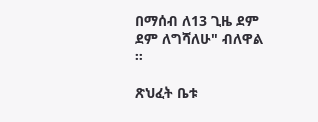በማሰብ ለ13 ጊዜ ደም ደም ለግሻለሁ" ብለዋል ።

ጽህፈት ቤቱ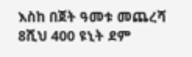እስከ በጀት ዓመቱ መጨረሻ 8ሺህ 400 ዩኒት ደም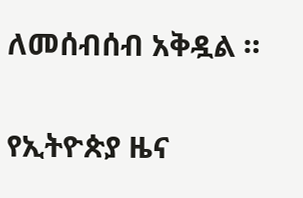ለመሰብሰብ አቅዷል ።

የኢትዮጵያ ዜና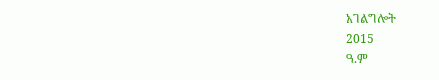አገልግሎት
2015
ዓ.ም